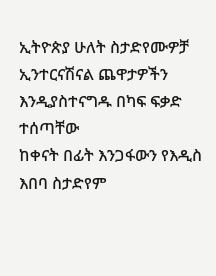ኢትዮጵያ ሁለት ስታድየሙዎቻ ኢንተርናሽናል ጨዋታዎችን እንዲያስተናግዱ በካፍ ፍቃድ ተሰጣቸው
ከቀናት በፊት እንጋፋውን የእዲስ እበባ ስታድየም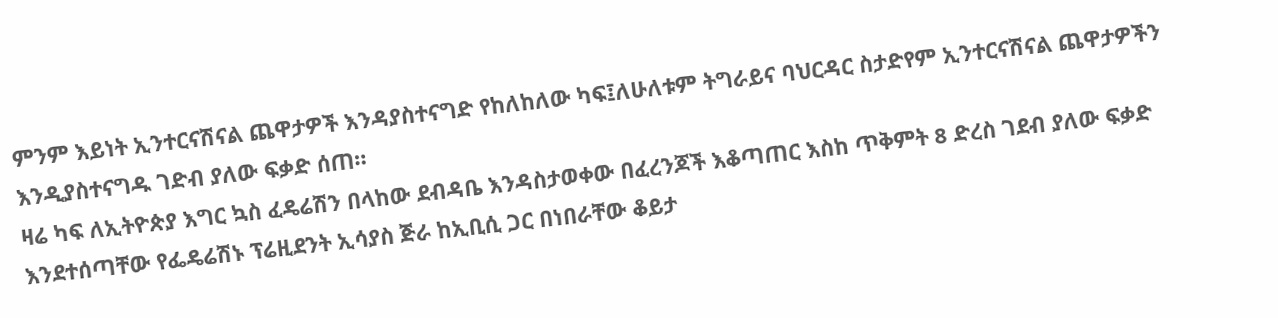ምንም እይነት ኢንተርናሽናል ጨዋታዎች እንዳያስተናግድ የከለከለው ካፍ፤ለሁለቱም ትግራይና ባህርዳር ስታድየም ኢንተርናሽናል ጨዋታዎችን እንዲያስተናግዱ ገድብ ያለው ፍቃድ ሰጠ።
ዛሬ ካፍ ለኢትዮጵያ እግር ኳስ ፈዴሬሽን በላከው ደብዳቤ እንዳስታወቀው በፈረንጆች እቆጣጠር እስከ ጥቅምት 8 ድረስ ገደብ ያለው ፍቃድ እንደተሰጣቸው የፌዴሬሽኑ ፕሬዚደንት ኢሳያስ ጅራ ከኢቢሲ ጋር በነበራቸው ቆይታ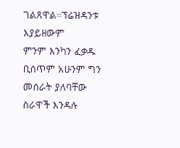ገልጸዋል።ፕሬዝዳንቱ እያይዘውም
ምንም እንካን ፈቃዱ ቢሰጥም አሁንም ግን መሰራት ያለባቸው ስራዋች እንዳሉ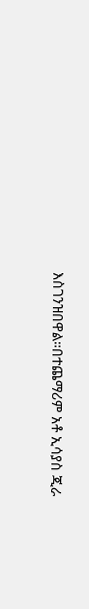እስገንዝበዋል።በተጨማሪም አቶ ኢሳያስ ጂራ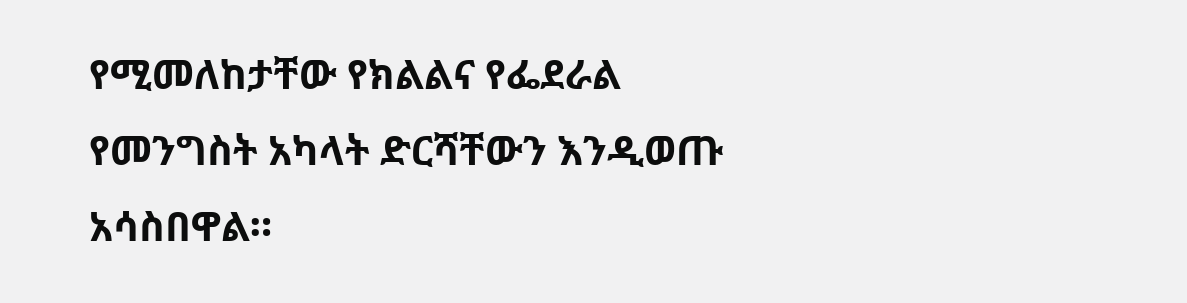የሚመለከታቸው የክልልና የፌደራል የመንግስት አካላት ድርሻቸውን እንዲወጡ አሳስበዋል።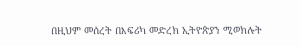በዚህም መሰረት በእፍሪካ መድረክ ኢትዮጵያን ሚወክሉት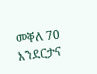መቐለ 70 እንደርታና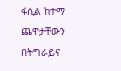ፋሲል ከተማ ጨዋታቸውን በትግራይና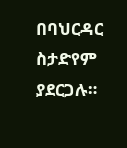በባህርዳር ስታድየም ያደርጋሉ።